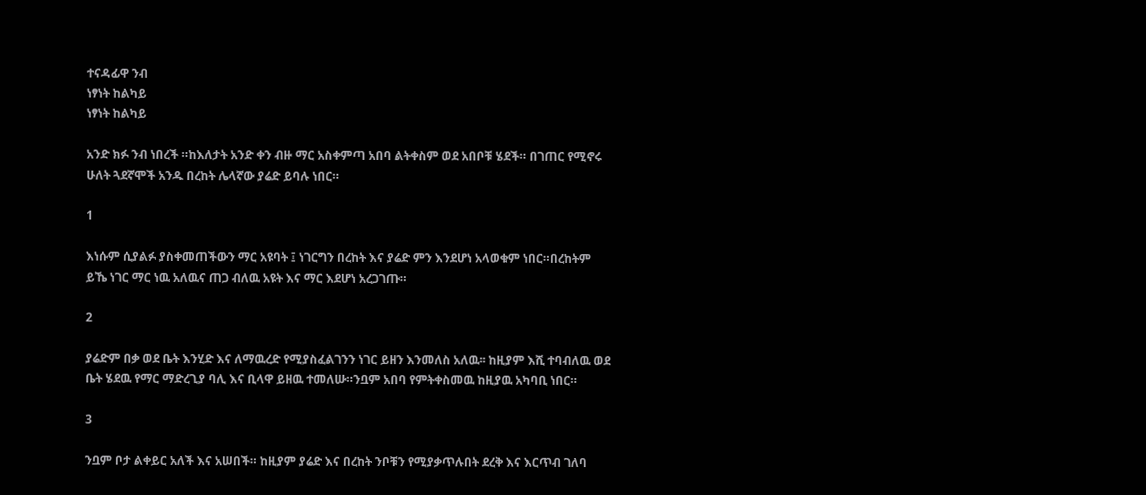ተናዳፊዋ ንብ
ነፃነት ከልካይ
ነፃነት ከልካይ

አንድ ክፉ ንብ ነበረች ።ከእለታት አንድ ቀን ብዙ ማር አስቀምጣ አበባ ልትቀስም ወደ አበቦቹ ሄደች። በገጠር የሚኖሩ ሁለት ጓደኛሞች አንዱ በረከት ሌላኛው ያሬድ ይባሉ ነበር።

1

እነሱም ሲያልፉ ያስቀመጠችውን ማር አዩባት ፤ ነገርግን በረከት እና ያሬድ ምን እንደሆነ አላወቁም ነበር።በረከትም ይኼ ነገር ማር ነዉ አለዉና ጠጋ ብለዉ አዩት እና ማር እደሆነ አረጋገጡ።

2

ያሬድም በቃ ወደ ቤት እንሂድ እና ለማዉረድ የሚያስፈልገንን ነገር ይዘን እንመለስ አለዉ፡፡ ከዚያም እሺ ተባብለዉ ወደ ቤት ሄደዉ የማር ማድረጊያ ባሊ እና ቢላዋ ይዘዉ ተመለሡ።ንቧም አበባ የምትቀስመዉ ከዚያዉ አካባቢ ነበር።

3

ንቧም ቦታ ልቀይር አለች እና አሠበች። ከዚያም ያሬድ እና በረከት ንቦቹን የሚያቃጥሉበት ደረቅ እና እርጥብ ገለባ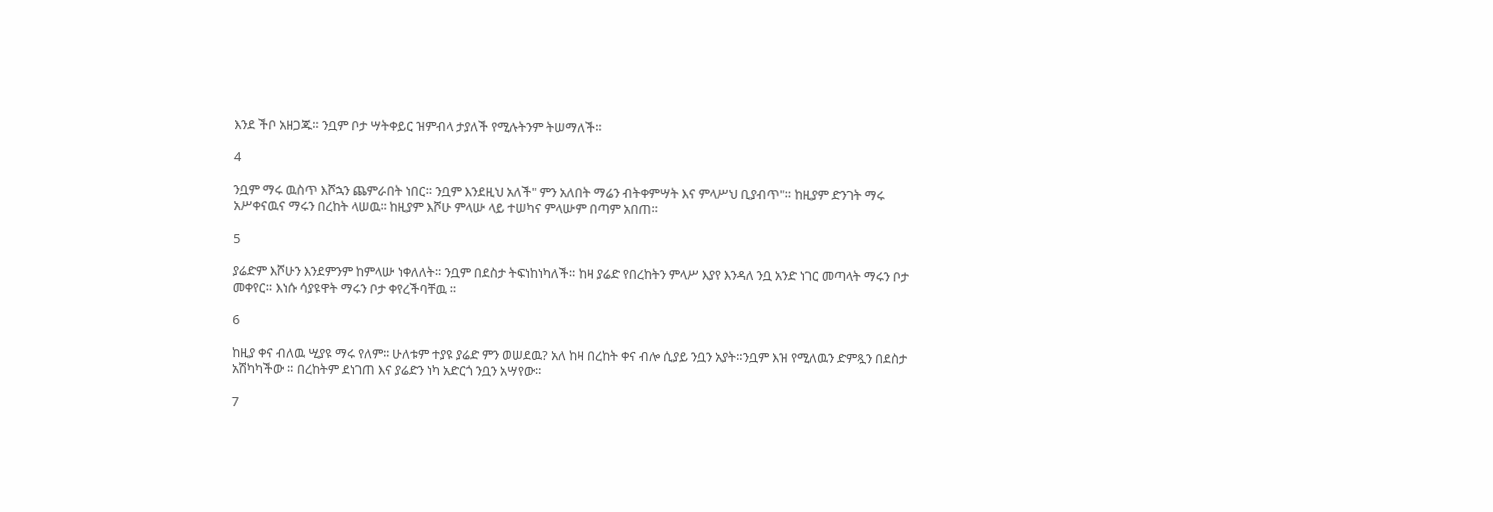እንደ ችቦ አዘጋጁ። ንቧም ቦታ ሣትቀይር ዝምብላ ታያለች የሚሉትንም ትሠማለች።

4

ንቧም ማሩ ዉስጥ እሾኋን ጨምራበት ነበር። ንቧም እንደዚህ አለች" ምን አለበት ማሬን ብትቀምሣት እና ምላሥህ ቢያብጥ"። ከዚያም ድንገት ማሩ አሥቀናዉና ማሩን በረከት ላሠዉ፡፡ ከዚያም እሾሁ ምላሡ ላይ ተሠካና ምላሡም በጣም አበጠ።

5

ያሬድም እሾሁን እንደምንም ከምላሡ ነቀለለት። ንቧም በደስታ ትፍነከነካለች። ከዛ ያሬድ የበረከትን ምላሥ እያየ እንዳለ ንቧ አንድ ነገር መጣላት ማሩን ቦታ መቀየር። እነሱ ሳያዩዋት ማሩን ቦታ ቀየረችባቸዉ ።

6

ከዚያ ቀና ብለዉ ሢያዩ ማሩ የለም፡፡ ሁለቱም ተያዩ ያሬድ ምን ወሠደዉ? አለ ከዛ በረከት ቀና ብሎ ሲያይ ንቧን አያት።ንቧም እዝ የሚለዉን ድምጿን በደስታ አሽካካችው ። በረከትም ደነገጠ እና ያሬድን ነካ አድርጎ ንቧን አሣየው።

7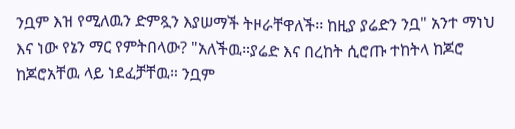ንቧም እዝ የሚለዉን ድምጿን እያሠማች ትዞራቸዋለች፡፡ ከዚያ ያሬድን ንቧ" አንተ ማነህ እና ነው የኔን ማር የምትበላው? "አለችዉ።ያሬድ እና በረከት ሲሮጡ ተከትላ ከጆሮ ከጆሮአቸዉ ላይ ነደፈቻቸዉ። ንቧም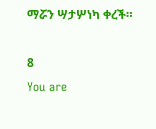ማሯን ሣታሦነካ ቀረች።

8
You are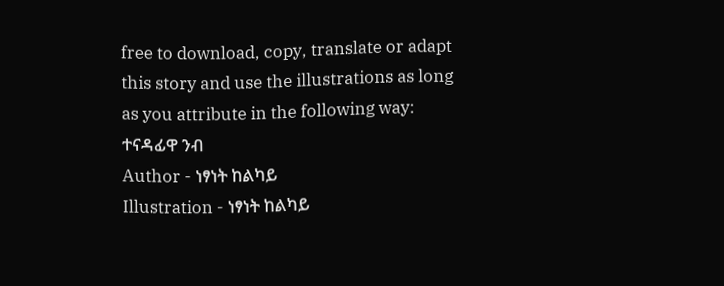free to download, copy, translate or adapt this story and use the illustrations as long as you attribute in the following way:
ተናዳፊዋ ንብ
Author - ነፃነት ከልካይ
Illustration - ነፃነት ከልካይ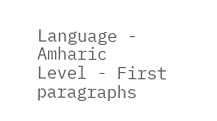Language - Amharic
Level - First paragraphs